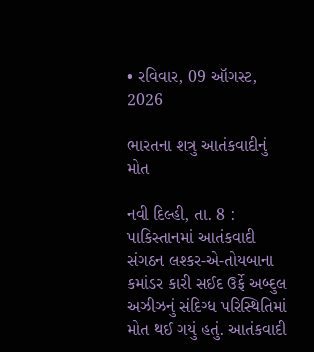• રવિવાર, 09 ઑગસ્ટ, 2026

ભારતના શત્રુ આતંકવાદીનું મોત

નવી દિલ્હી, તા. 8 : પાકિસ્તાનમાં આતંકવાદી સંગઠન લશ્કર-એ-તોયબાના કમાંડર કારી સઈદ ઉર્ફે અબ્દુલ અઝીઝનું સંદિગ્ધ પરિસ્થિતિમાં મોત થઈ ગયું હતું. આતંકવાદી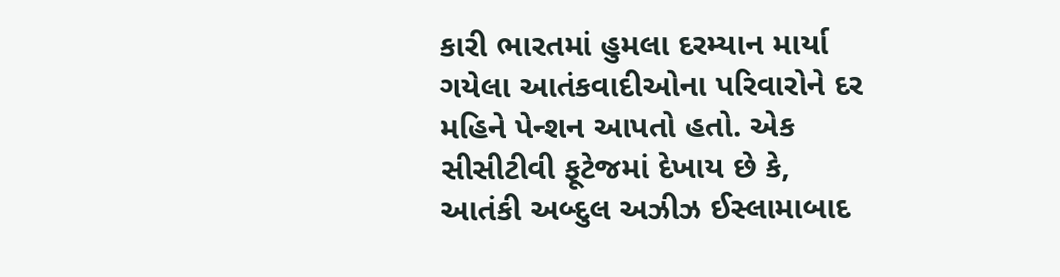કારી ભારતમાં હુમલા દરમ્યાન માર્યા ગયેલા આતંકવાદીઓના પરિવારોને દર મહિને પેન્શન આપતો હતો. એક સીસીટીવી ફૂટેજમાં દેખાય છે કે, આતંકી અબ્દુલ અઝીઝ ઈસ્લામાબાદ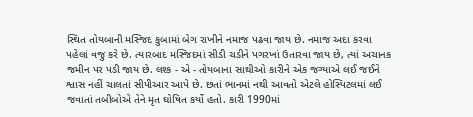સ્થિત તોયબાની મસ્જિદ કુબામાં બેગ રાખીને નમાજ પઢવા જાય છે. નમાજ અદા કરવા પહેલાં વજુ કરે છે. ત્યારબાદ મસ્જિદમાં સીડી ચડીને પગરખાં ઉતારવા જાય છે, ત્યાં અચાનક જમીન પર પડી જાય છે. લશ્ક - એ - તોયબાના સાથીઓ કારીને એક જગ્યાએ લઈ જઈને શ્વાસ નહીં ચાલતાં સીપીઆર આપે છે. છતાં ભાનમાં નથી આવતો એટલે હોસ્પિટલમાં લઈ જવાતાં તબીબોએ તેને મૃત ઘોષિત કર્યો હતો. કારી 1990માં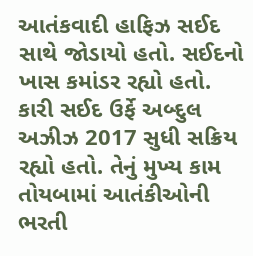આતંકવાદી હાફિઝ સઈદ સાથે જોડાયો હતો. સઈદનો ખાસ કમાંડર રહ્યો હતો. કારી સઈદ ઉર્ફે અબ્દુલ અઝીઝ 2017 સુધી સક્રિય રહ્યો હતો. તેનું મુખ્ય કામ તોયબામાં આતંકીઓની ભરતી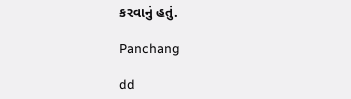કરવાનું હતું.

Panchang

dd